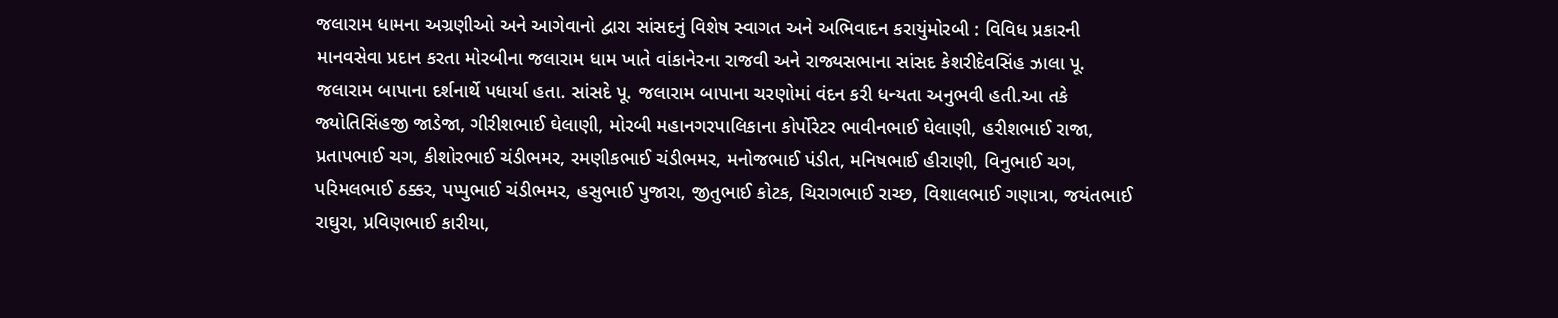જલારામ ધામના અગ્રણીઓ અને આગેવાનો દ્વારા સાંસદનું વિશેષ સ્વાગત અને અભિવાદન કરાયુંમોરબી : વિવિધ પ્રકારની માનવસેવા પ્રદાન કરતા મોરબીના જલારામ ધામ ખાતે વાંકાનેરના રાજવી અને રાજ્યસભાના સાંસદ કેશરીદેવસિંહ ઝાલા પૂ. જલારામ બાપાના દર્શનાર્થે પધાર્યા હતા. સાંસદે પૂ. જલારામ બાપાના ચરણોમાં વંદન કરી ધન્યતા અનુભવી હતી.આ તકે જ્યોતિસિંહજી જાડેજા, ગીરીશભાઈ ઘેલાણી, મોરબી મહાનગરપાલિકાના કોર્પોરેટર ભાવીનભાઈ ઘેલાણી, હરીશભાઈ રાજા, પ્રતાપભાઈ ચગ, કીશોરભાઈ ચંડીભમર, રમણીકભાઈ ચંડીભમર, મનોજભાઈ પંડીત, મનિષભાઈ હીરાણી, વિનુભાઈ ચગ, પરિમલભાઈ ઠક્કર, પપ્પુભાઈ ચંડીભમર, હસુભાઈ પુજારા, જીતુભાઈ કોટક, ચિરાગભાઈ રાચ્છ, વિશાલભાઈ ગણાત્રા, જયંતભાઈ રાઘુરા, પ્રવિણભાઈ કારીયા,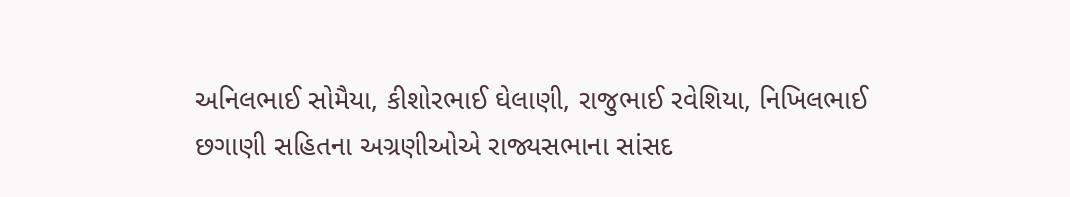અનિલભાઈ સોમૈયા, કીશોરભાઈ ઘેલાણી, રાજુભાઈ રવેશિયા, નિખિલભાઈ છગાણી સહિતના અગ્રણીઓએ રાજ્યસભાના સાંસદ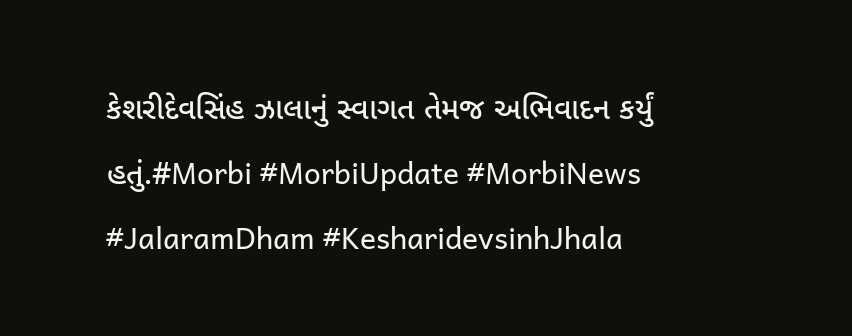કેશરીદેવસિંહ ઝાલાનું સ્વાગત તેમજ અભિવાદન કર્યું હતું.#Morbi #MorbiUpdate #MorbiNews #JalaramDham #KesharidevsinhJhala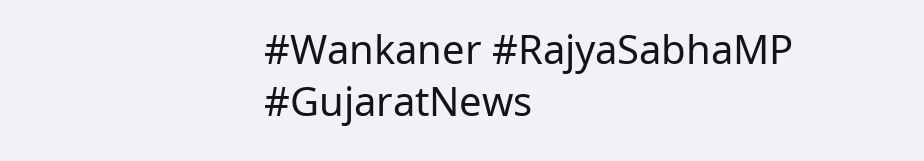#Wankaner #RajyaSabhaMP #GujaratNews